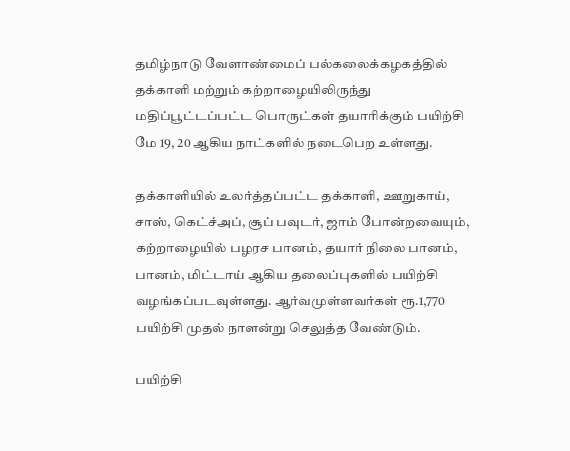தமிழ்நாடு வேளாண்மைப் பல்கலைக்கழகத்தில் தக்காளி மற்றும் கற்றாழையிலிருந்து மதிப்பூட்டப்பட்ட பொருட்கள் தயாரிக்கும் பயிற்சி மே 19, 20 ஆகிய நாட்களில் நடைபெற உள்ளது.

தக்காளியில் உலர்த்தப்பட்ட தக்காளி, ஊறுகாய், சாஸ், கெட்ச்அப், சூப் பவுடர், ஜாம் போன்றவையும், கற்றாழையில் பழரச பானம், தயார் நிலை பானம், பானம், மிட்டாய் ஆகிய தலைப்புகளில் பயிற்சி வழங்கப்படவுள்ளது. ஆர்வமுள்ளவர்கள் ரூ.1,770 பயிற்சி முதல் நாளன்று செலுத்த வேண்டும்.

பயிற்சி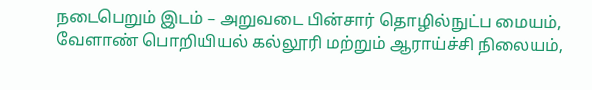நடைபெறும் இடம் – அறுவடை பின்சார் தொழில்நுட்ப மையம், வேளாண் பொறியியல் கல்லூரி மற்றும் ஆராய்ச்சி நிலையம்,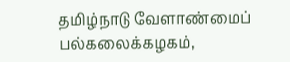தமிழ்நாடு வேளாண்மைப் பல்கலைக்கழகம்,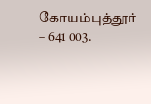கோயம்புத்தூர் – 641 003.